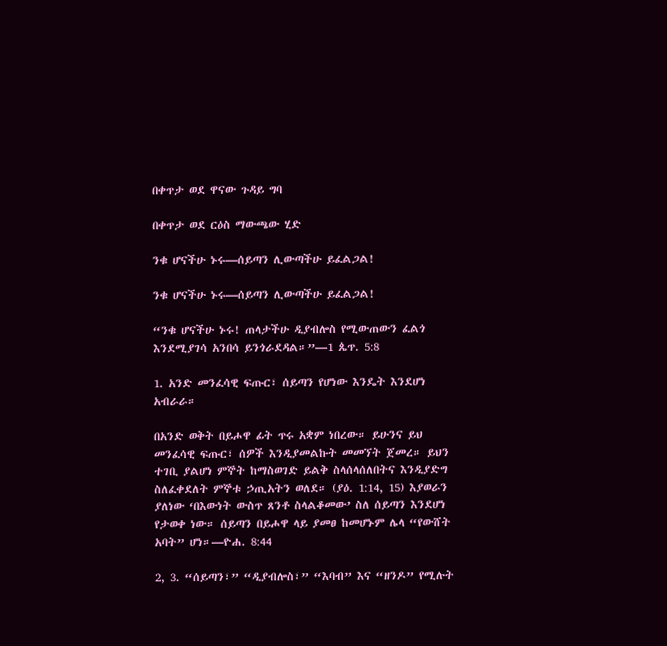በቀጥታ ወደ ዋናው ጉዳይ ግባ

በቀጥታ ወደ ርዕስ ማውጫው ሂድ

ንቁ ሆናችሁ ኑሩ—ሰይጣን ሊውጣችሁ ይፈልጋል!

ንቁ ሆናችሁ ኑሩ—ሰይጣን ሊውጣችሁ ይፈልጋል!

“ንቁ ሆናችሁ ኑሩ! ጠላታችሁ ዲያብሎስ የሚውጠውን ፈልጎ እንደሚያገሳ አንበሳ ይንጎራደዳል።”—1 ጴጥ. 5:8

1. አንድ መንፈሳዊ ፍጡር፣ ሰይጣን የሆነው እንዴት እንደሆነ አብራራ።

በአንድ ወቅት በይሖዋ ፊት ጥሩ አቋም ነበረው። ይሁንና ይህ መንፈሳዊ ፍጡር፣ ሰዎች እንዲያመልኩት መመኘት ጀመረ። ይህን ተገቢ ያልሆነ ምኞት ከማስወገድ ይልቅ ስላሰላሰለበትና እንዲያድግ ስለፈቀደለት ምኞቱ ኃጢአትን ወለደ። (ያዕ. 1:14, 15) እያወራን ያለነው ‘በእውነት ውስጥ ጸንቶ ስላልቆመው’ ስለ ሰይጣን እንደሆነ የታወቀ ነው። ሰይጣን በይሖዋ ላይ ያመፀ ከመሆኑም ሌላ “የውሸት አባት” ሆነ።—ዮሐ. 8:44

2, 3. “ሰይጣን፣” “ዲያብሎስ፣” “እባብ” እና “ዘንዶ” የሚሉት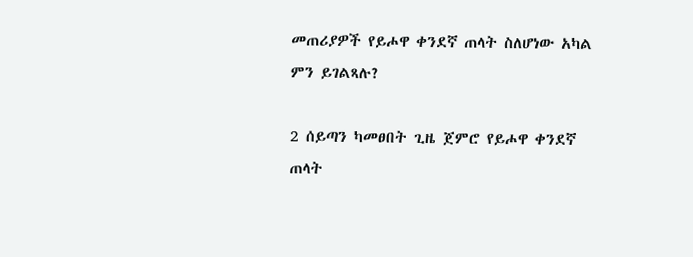መጠሪያዎች የይሖዋ ቀንደኛ ጠላት ስለሆነው አካል ምን ይገልጻሉ?

2 ሰይጣን ካመፀበት ጊዜ ጀምሮ የይሖዋ ቀንደኛ ጠላት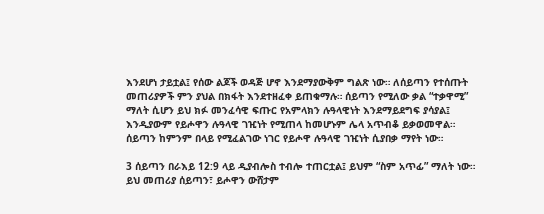እንደሆነ ታይቷል፤ የሰው ልጆች ወዳጅ ሆኖ እንደማያውቅም ግልጽ ነው። ለሰይጣን የተሰጡት መጠሪያዎች ምን ያህል በክፋት እንደተዘፈቀ ይጠቁማሉ። ሰይጣን የሚለው ቃል “ተቃዋሚ” ማለት ሲሆን ይህ ክፉ መንፈሳዊ ፍጡር የአምላክን ሉዓላዊነት እንደማይደግፍ ያሳያል፤ እንዲያውም የይሖዋን ሉዓላዊ ገዢነት የሚጠላ ከመሆኑም ሌላ አጥብቆ ይቃወመዋል። ሰይጣን ከምንም በላይ የሚፈልገው ነገር የይሖዋ ሉዓላዊ ገዢነት ሲያበቃ ማየት ነው።

3 ሰይጣን በራእይ 12:9 ላይ ዲያብሎስ ተብሎ ተጠርቷል፤ ይህም “ስም አጥፊ” ማለት ነው። ይህ መጠሪያ ሰይጣን፣ ይሖዋን ውሸታም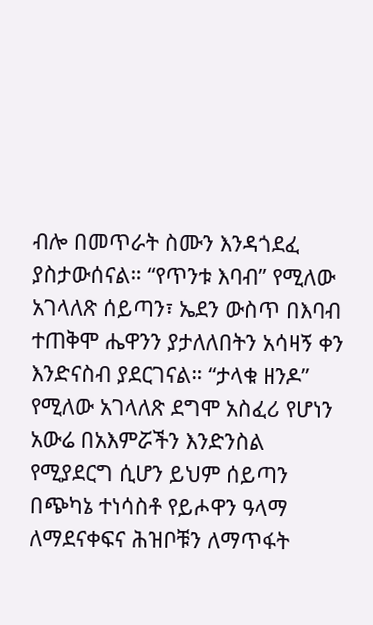ብሎ በመጥራት ስሙን እንዳጎደፈ ያስታውሰናል። “የጥንቱ እባብ” የሚለው አገላለጽ ሰይጣን፣ ኤደን ውስጥ በእባብ ተጠቅሞ ሔዋንን ያታለለበትን አሳዛኝ ቀን እንድናስብ ያደርገናል። “ታላቁ ዘንዶ” የሚለው አገላለጽ ደግሞ አስፈሪ የሆነን አውሬ በአእምሯችን እንድንስል የሚያደርግ ሲሆን ይህም ሰይጣን በጭካኔ ተነሳስቶ የይሖዋን ዓላማ ለማደናቀፍና ሕዝቦቹን ለማጥፋት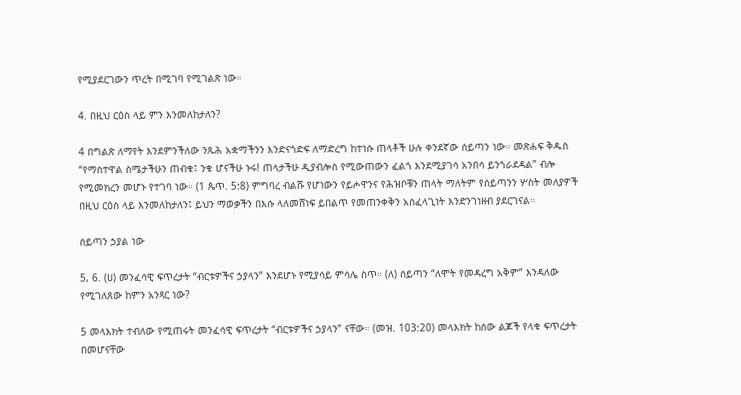የሚያደርገውን ጥረት በሚገባ የሚገልጽ ነው።

4. በዚህ ርዕስ ላይ ምን እንመለከታለን?

4 በግልጽ ለማየት እንደምንችለው ንጹሕ አቋማችንን እንድናጎድፍ ለማድረግ ከተነሱ ጠላቶች ሁሉ ቀንደኛው ሰይጣን ነው። መጽሐፍ ቅዱስ “የማስተዋል ስሜታችሁን ጠብቁ፤ ንቁ ሆናችሁ ኑሩ! ጠላታችሁ ዲያብሎስ የሚውጠውን ፈልጎ እንደሚያገሳ አንበሳ ይንጎራደዳል” ብሎ የሚመክረን መሆኑ የተገባ ነው። (1 ጴጥ. 5:8) ምግባረ ብልሹ የሆነውን የይሖዋንና የሕዝቦቹን ጠላት ማለትም የሰይጣንን ሦስት መለያዎች በዚህ ርዕስ ላይ እንመለከታለን፤ ይህን ማወቃችን በእሱ ላለመሸነፍ ይበልጥ የመጠንቀቅን አስፈላጊነት እንድንገነዘብ ያደርገናል።

ሰይጣን ኃያል ነው

5, 6. (ሀ) መንፈሳዊ ፍጥረታት “ብርቱዎችና ኃያላን” እንደሆኑ የሚያሳይ ምሳሌ ስጥ። (ለ) ሰይጣን “ለሞት የመዳረግ አቅም” እንዳለው የሚገለጸው ከምን አንጻር ነው?

5 መላእክት ተብለው የሚጠሩት መንፈሳዊ ፍጥረታት “ብርቱዎችና ኃያላን” ናቸው። (መዝ. 103:20) መላእክት ከሰው ልጆች የላቁ ፍጥረታት በመሆናቸው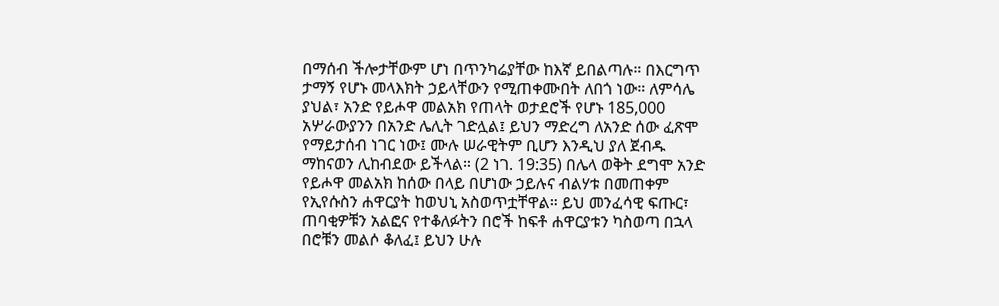በማሰብ ችሎታቸውም ሆነ በጥንካሬያቸው ከእኛ ይበልጣሉ። በእርግጥ ታማኝ የሆኑ መላእክት ኃይላቸውን የሚጠቀሙበት ለበጎ ነው። ለምሳሌ ያህል፣ አንድ የይሖዋ መልአክ የጠላት ወታደሮች የሆኑ 185,000 አሦራውያንን በአንድ ሌሊት ገድሏል፤ ይህን ማድረግ ለአንድ ሰው ፈጽሞ የማይታሰብ ነገር ነው፤ ሙሉ ሠራዊትም ቢሆን እንዲህ ያለ ጀብዱ ማከናወን ሊከብደው ይችላል። (2 ነገ. 19:35) በሌላ ወቅት ደግሞ አንድ የይሖዋ መልአክ ከሰው በላይ በሆነው ኃይሉና ብልሃቱ በመጠቀም የኢየሱስን ሐዋርያት ከወህኒ አስወጥቷቸዋል። ይህ መንፈሳዊ ፍጡር፣ ጠባቂዎቹን አልፎና የተቆለፉትን በሮች ከፍቶ ሐዋርያቱን ካስወጣ በኋላ በሮቹን መልሶ ቆለፈ፤ ይህን ሁሉ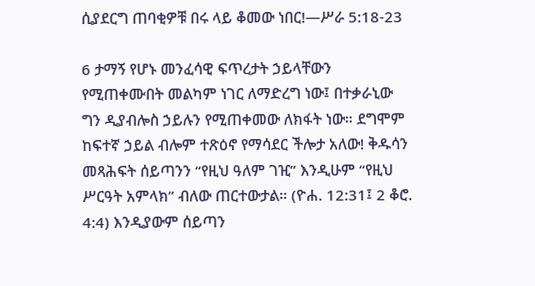ሲያደርግ ጠባቂዎቹ በሩ ላይ ቆመው ነበር!—ሥራ 5:18-23

6 ታማኝ የሆኑ መንፈሳዊ ፍጥረታት ኃይላቸውን የሚጠቀሙበት መልካም ነገር ለማድረግ ነው፤ በተቃራኒው ግን ዲያብሎስ ኃይሉን የሚጠቀመው ለክፋት ነው። ደግሞም ከፍተኛ ኃይል ብሎም ተጽዕኖ የማሳደር ችሎታ አለው! ቅዱሳን መጻሕፍት ሰይጣንን “የዚህ ዓለም ገዢ” እንዲሁም “የዚህ ሥርዓት አምላክ” ብለው ጠርተውታል። (ዮሐ. 12:31፤ 2 ቆሮ. 4:4) እንዲያውም ሰይጣን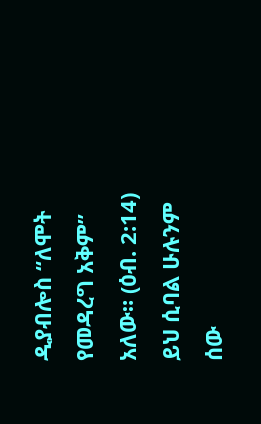ዲያብሎስ “ለሞት የመዳረግ አቅም” አለው። (ዕብ. 2:14) ይህ ሲባል ሁሉንም ሰው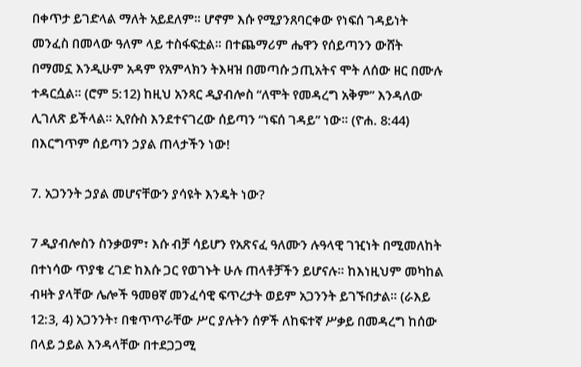በቀጥታ ይገድላል ማለት አይደለም። ሆኖም እሱ የሚያንጸባርቀው የነፍሰ ገዳይነት መንፈስ በመላው ዓለም ላይ ተስፋፍቷል። በተጨማሪም ሔዋን የሰይጣንን ውሸት በማመኗ እንዲሁም አዳም የአምላክን ትእዛዝ በመጣሱ ኃጢአትና ሞት ለሰው ዘር በሙሉ ተዳርሷል። (ሮም 5:12) ከዚህ አንጻር ዲያብሎስ “ለሞት የመዳረግ አቅም” እንዳለው ሊገለጽ ይችላል። ኢየሱስ እንደተናገረው ሰይጣን “ነፍሰ ገዳይ” ነው። (ዮሐ. 8:44) በእርግጥም ሰይጣን ኃያል ጠላታችን ነው!

7. አጋንንት ኃያል መሆናቸውን ያሳዩት እንዴት ነው?

7 ዲያብሎስን ስንቃወም፣ እሱ ብቻ ሳይሆን የአጽናፈ ዓለሙን ሉዓላዊ ገዢነት በሚመለከት በተነሳው ጥያቄ ረገድ ከእሱ ጋር የወገኑት ሁሉ ጠላቶቻችን ይሆናሉ። ከእነዚህም መካከል ብዛት ያላቸው ሌሎች ዓመፀኛ መንፈሳዊ ፍጥረታት ወይም አጋንንት ይገኙበታል። (ራእይ 12:3, 4) አጋንንት፣ በቁጥጥራቸው ሥር ያሉትን ሰዎች ለከፍተኛ ሥቃይ በመዳረግ ከሰው በላይ ኃይል እንዳላቸው በተደጋጋሚ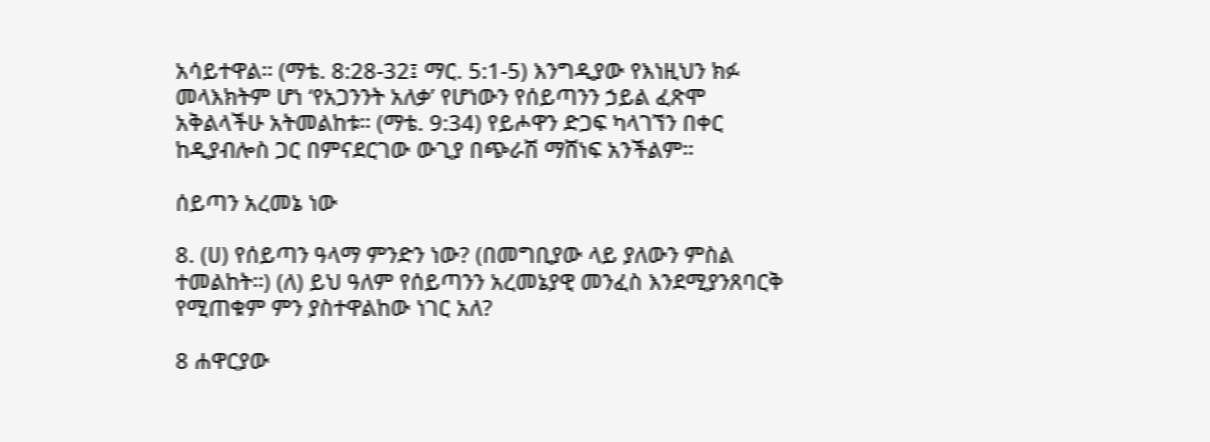አሳይተዋል። (ማቴ. 8:28-32፤ ማር. 5:1-5) እንግዲያው የእነዚህን ክፉ መላእክትም ሆነ ‘የአጋንንት አለቃ’ የሆነውን የሰይጣንን ኃይል ፈጽሞ አቅልላችሁ አትመልከቱ። (ማቴ. 9:34) የይሖዋን ድጋፍ ካላገኘን በቀር ከዲያብሎስ ጋር በምናደርገው ውጊያ በጭራሽ ማሸነፍ አንችልም።

ሰይጣን አረመኔ ነው

8. (ሀ) የሰይጣን ዓላማ ምንድን ነው? (በመግቢያው ላይ ያለውን ምስል ተመልከት።) (ለ) ይህ ዓለም የሰይጣንን አረመኔያዊ መንፈስ እንደሚያንጸባርቅ የሚጠቁም ምን ያስተዋልከው ነገር አለ?

8 ሐዋርያው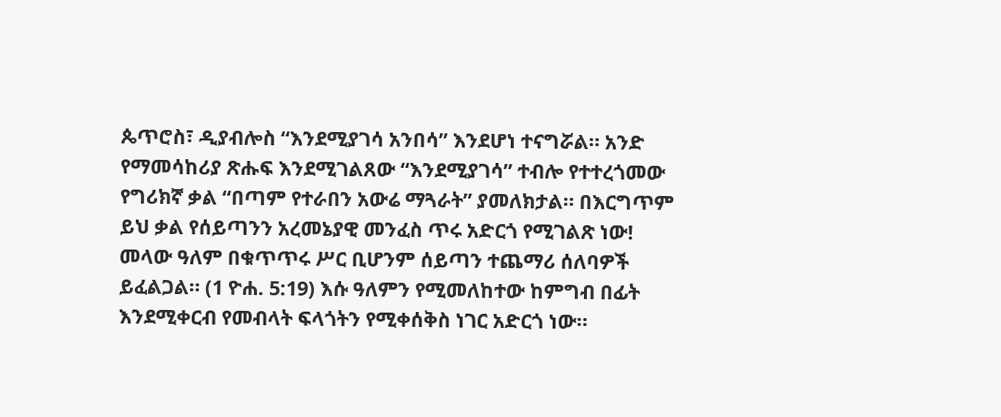ጴጥሮስ፣ ዲያብሎስ “እንደሚያገሳ አንበሳ” እንደሆነ ተናግሯል። አንድ የማመሳከሪያ ጽሑፍ እንደሚገልጸው “እንደሚያገሳ” ተብሎ የተተረጎመው የግሪክኛ ቃል “በጣም የተራበን አውሬ ማጓራት” ያመለክታል። በእርግጥም ይህ ቃል የሰይጣንን አረመኔያዊ መንፈስ ጥሩ አድርጎ የሚገልጽ ነው! መላው ዓለም በቁጥጥሩ ሥር ቢሆንም ሰይጣን ተጨማሪ ሰለባዎች ይፈልጋል። (1 ዮሐ. 5:19) እሱ ዓለምን የሚመለከተው ከምግብ በፊት እንደሚቀርብ የመብላት ፍላጎትን የሚቀሰቅስ ነገር አድርጎ ነው።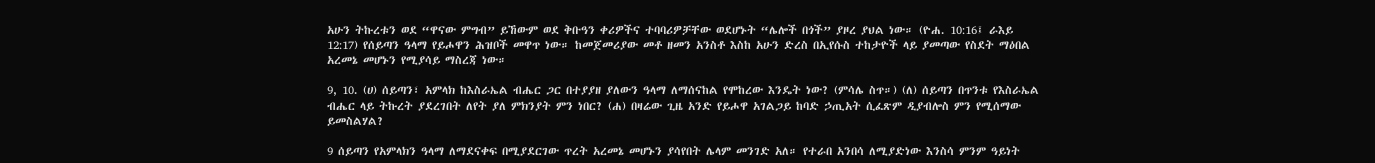አሁን ትኩረቱን ወደ “ዋናው ምግብ” ይኸውም ወደ ቅቡዓን ቀሪዎችና ተባባሪዎቻቸው ወደሆኑት “ሌሎች በጎች” ያዞረ ያህል ነው። (ዮሐ. 10:16፤ ራእይ 12:17) የሰይጣን ዓላማ የይሖዋን ሕዝቦች መዋጥ ነው። ከመጀመሪያው መቶ ዘመን አንስቶ እስከ አሁን ድረስ በኢየሱስ ተከታዮች ላይ ያመጣው የስደት ማዕበል አረመኔ መሆኑን የሚያሳይ ማስረጃ ነው።

9, 10. (ሀ) ሰይጣን፣ አምላክ ከእስራኤል ብሔር ጋር በተያያዘ ያለውን ዓላማ ለማሰናከል የሞከረው እንዴት ነው? (ምሳሌ ስጥ።) (ለ) ሰይጣን በጥንቱ የእስራኤል ብሔር ላይ ትኩረት ያደረገበት ለየት ያለ ምክንያት ምን ነበር? (ሐ) በዛሬው ጊዜ አንድ የይሖዋ አገልጋይ ከባድ ኃጢአት ሲፈጽም ዲያብሎስ ምን የሚሰማው ይመስልሃል?

9 ሰይጣን የአምላክን ዓላማ ለማደናቀፍ በሚያደርገው ጥረት አረመኔ መሆኑን ያሳየበት ሌላም መንገድ አለ። የተራበ አንበሳ ለሚያድነው እንስሳ ምንም ዓይነት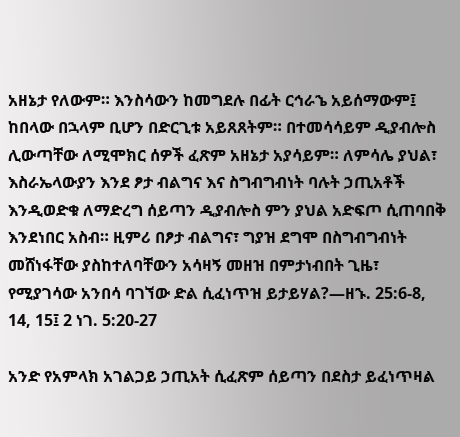አዘኔታ የለውም። እንስሳውን ከመግደሉ በፊት ርኅራኄ አይሰማውም፤ ከበላው በኋላም ቢሆን በድርጊቱ አይጸጸትም። በተመሳሳይም ዲያብሎስ ሊውጣቸው ለሚሞክር ሰዎች ፈጽም አዘኔታ አያሳይም። ለምሳሌ ያህል፣ እስራኤላውያን እንደ ፆታ ብልግና እና ስግብግብነት ባሉት ኃጢአቶች እንዲወድቁ ለማድረግ ሰይጣን ዲያብሎስ ምን ያህል አድፍጦ ሲጠባበቅ እንደነበር አስብ። ዚምሪ በፆታ ብልግና፣ ግያዝ ደግሞ በስግብግብነት መሸነፋቸው ያስከተለባቸውን አሳዛኝ መዘዝ በምታነብበት ጊዜ፣ የሚያገሳው አንበሳ ባገኘው ድል ሲፈነጥዝ ይታይሃል?—ዘኁ. 25:6-8, 14, 15፤ 2 ነገ. 5:20-27

አንድ የአምላክ አገልጋይ ኃጢአት ሲፈጽም ሰይጣን በደስታ ይፈነጥዛል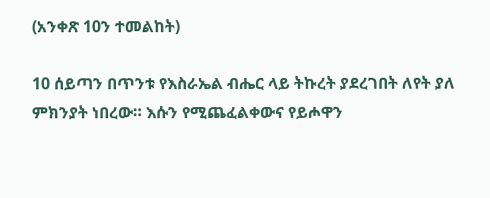(አንቀጽ 10ን ተመልከት)

10 ሰይጣን በጥንቱ የእስራኤል ብሔር ላይ ትኩረት ያደረገበት ለየት ያለ ምክንያት ነበረው። እሱን የሚጨፈልቀውና የይሖዋን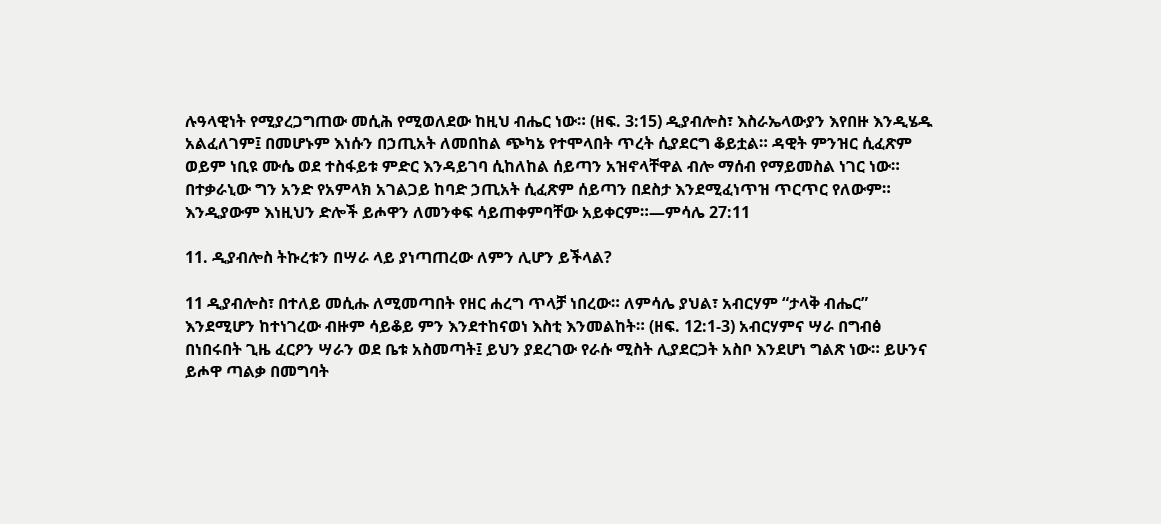ሉዓላዊነት የሚያረጋግጠው መሲሕ የሚወለደው ከዚህ ብሔር ነው። (ዘፍ. 3:15) ዲያብሎስ፣ እስራኤላውያን እየበዙ እንዲሄዱ አልፈለገም፤ በመሆኑም እነሱን በኃጢአት ለመበከል ጭካኔ የተሞላበት ጥረት ሲያደርግ ቆይቷል። ዳዊት ምንዝር ሲፈጽም ወይም ነቢዩ ሙሴ ወደ ተስፋይቱ ምድር እንዳይገባ ሲከለከል ሰይጣን አዝኖላቸዋል ብሎ ማሰብ የማይመስል ነገር ነው። በተቃራኒው ግን አንድ የአምላክ አገልጋይ ከባድ ኃጢአት ሲፈጽም ሰይጣን በደስታ እንደሚፈነጥዝ ጥርጥር የለውም። እንዲያውም እነዚህን ድሎች ይሖዋን ለመንቀፍ ሳይጠቀምባቸው አይቀርም።—ምሳሌ 27:11

11. ዲያብሎስ ትኩረቱን በሣራ ላይ ያነጣጠረው ለምን ሊሆን ይችላል?

11 ዲያብሎስ፣ በተለይ መሲሑ ለሚመጣበት የዘር ሐረግ ጥላቻ ነበረው። ለምሳሌ ያህል፣ አብርሃም “ታላቅ ብሔር” እንደሚሆን ከተነገረው ብዙም ሳይቆይ ምን እንደተከናወነ እስቲ እንመልከት። (ዘፍ. 12:1-3) አብርሃምና ሣራ በግብፅ በነበሩበት ጊዜ ፈርዖን ሣራን ወደ ቤቱ አስመጣት፤ ይህን ያደረገው የራሱ ሚስት ሊያደርጋት አስቦ እንደሆነ ግልጽ ነው። ይሁንና ይሖዋ ጣልቃ በመግባት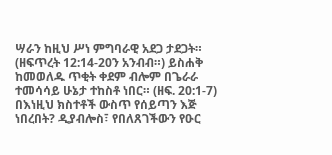ሣራን ከዚህ ሥነ ምግባራዊ አደጋ ታደጋት። (ዘፍጥረት 12:14-20ን አንብብ።) ይስሐቅ ከመወለዱ ጥቂት ቀደም ብሎም በጌራራ ተመሳሳይ ሁኔታ ተከስቶ ነበር። (ዘፍ. 20:1-7) በእነዚህ ክስተቶች ውስጥ የሰይጣን እጅ ነበረበት? ዲያብሎስ፣ የበለጸገችውን የዑር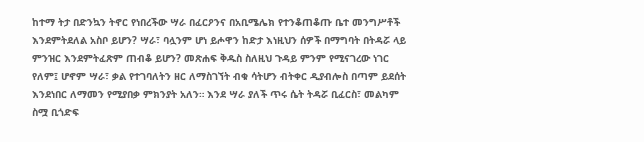ከተማ ትታ በድንኳን ትኖር የነበረችው ሣራ በፈርዖንና በአቢሜሌክ የተንቆጠቆጡ ቤተ መንግሥቶች እንደምትደለል አስቦ ይሆን? ሣራ፣ ባሏንም ሆነ ይሖዋን ከድታ እነዚህን ሰዎች በማግባት በትዳሯ ላይ ምንዝር እንደምትፈጽም ጠብቆ ይሆን? መጽሐፍ ቅዱስ ስለዚህ ጉዳይ ምንም የሚናገረው ነገር የለም፤ ሆኖም ሣራ፣ ቃል የተገባለትን ዘር ለማስገኘት ብቁ ሳትሆን ብትቀር ዲያብሎስ በጣም ይደሰት እንደነበር ለማመን የሚያበቃ ምክንያት አለን። እንደ ሣራ ያለች ጥሩ ሴት ትዳሯ ቢፈርስ፣ መልካም ስሟ ቢጎድፍ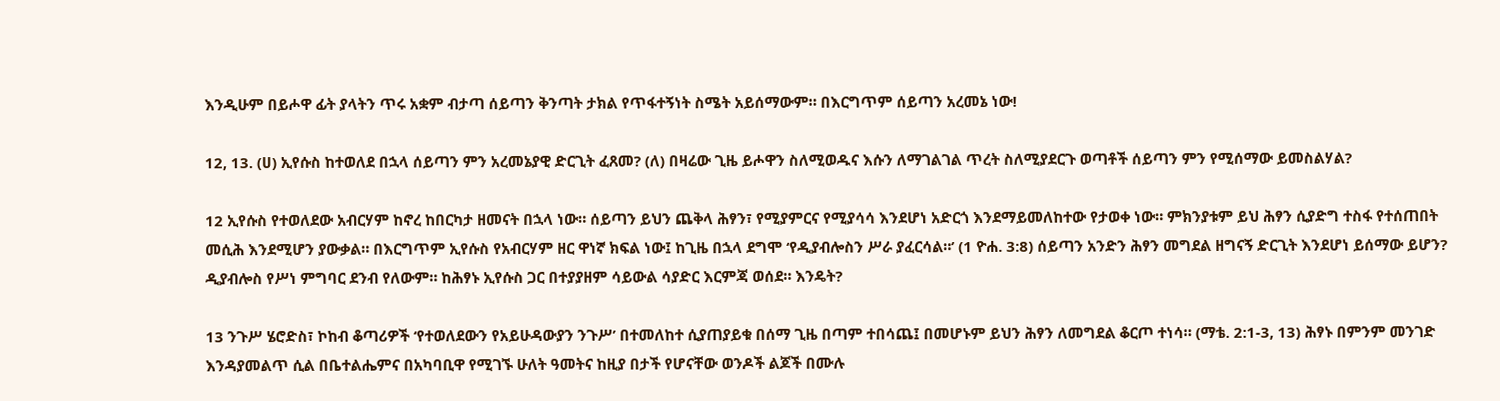እንዲሁም በይሖዋ ፊት ያላትን ጥሩ አቋም ብታጣ ሰይጣን ቅንጣት ታክል የጥፋተኝነት ስሜት አይሰማውም። በእርግጥም ሰይጣን አረመኔ ነው!

12, 13. (ሀ) ኢየሱስ ከተወለደ በኋላ ሰይጣን ምን አረመኔያዊ ድርጊት ፈጸመ? (ለ) በዛሬው ጊዜ ይሖዋን ስለሚወዱና እሱን ለማገልገል ጥረት ስለሚያደርጉ ወጣቶች ሰይጣን ምን የሚሰማው ይመስልሃል?

12 ኢየሱስ የተወለደው አብርሃም ከኖረ ከበርካታ ዘመናት በኋላ ነው። ሰይጣን ይህን ጨቅላ ሕፃን፣ የሚያምርና የሚያሳሳ እንደሆነ አድርጎ እንደማይመለከተው የታወቀ ነው። ምክንያቱም ይህ ሕፃን ሲያድግ ተስፋ የተሰጠበት መሲሕ እንደሚሆን ያውቃል። በእርግጥም ኢየሱስ የአብርሃም ዘር ዋነኛ ክፍል ነው፤ ከጊዜ በኋላ ደግሞ ‘የዲያብሎስን ሥራ ያፈርሳል።’ (1 ዮሐ. 3:8) ሰይጣን አንድን ሕፃን መግደል ዘግናኝ ድርጊት እንደሆነ ይሰማው ይሆን? ዲያብሎስ የሥነ ምግባር ደንብ የለውም። ከሕፃኑ ኢየሱስ ጋር በተያያዘም ሳይውል ሳያድር እርምጃ ወሰደ። እንዴት?

13 ንጉሥ ሄሮድስ፣ ኮከብ ቆጣሪዎች ‘የተወለደውን የአይሁዳውያን ንጉሥ’ በተመለከተ ሲያጠያይቁ በሰማ ጊዜ በጣም ተበሳጨ፤ በመሆኑም ይህን ሕፃን ለመግደል ቆርጦ ተነሳ። (ማቴ. 2:1-3, 13) ሕፃኑ በምንም መንገድ እንዳያመልጥ ሲል በቤተልሔምና በአካባቢዋ የሚገኙ ሁለት ዓመትና ከዚያ በታች የሆናቸው ወንዶች ልጆች በሙሉ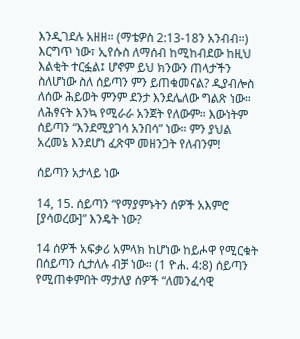እንዲገደሉ አዘዘ። (ማቴዎስ 2:13-18ን አንብብ።) እርግጥ ነው፣ ኢየሱስ ለማሰብ ከሚከብደው ከዚህ እልቂት ተርፏል፤ ሆኖም ይህ ክንውን ጠላታችን ስለሆነው ስለ ሰይጣን ምን ይጠቁመናል? ዲያብሎስ ለሰው ሕይወት ምንም ደንታ እንደሌለው ግልጽ ነው። ለሕፃናት እንኳ የሚራራ አንጀት የለውም። እውነትም ሰይጣን “እንደሚያገሳ አንበሳ” ነው። ምን ያህል አረመኔ እንደሆነ ፈጽሞ መዘንጋት የለብንም!

ሰይጣን አታላይ ነው

14, 15. ሰይጣን “የማያምኑትን ሰዎች አእምሮ [ያሳወረው]” እንዴት ነው?

14 ሰዎች አፍቃሪ አምላክ ከሆነው ከይሖዋ የሚርቁት በሰይጣን ሲታለሉ ብቻ ነው። (1 ዮሐ. 4:8) ሰይጣን የሚጠቀምበት ማታለያ ሰዎች “ለመንፈሳዊ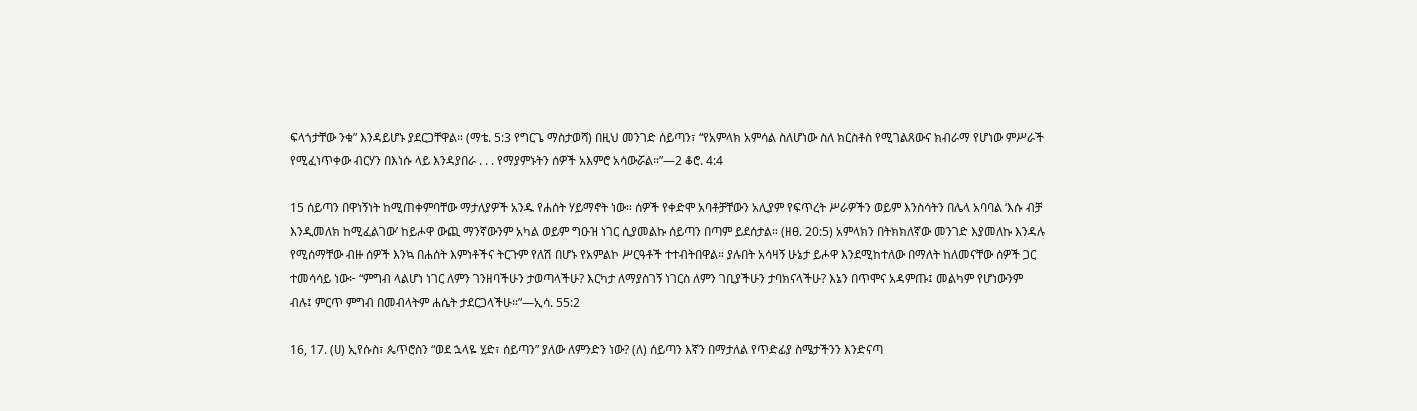ፍላጎታቸው ንቁ” እንዳይሆኑ ያደርጋቸዋል። (ማቴ. 5:3 የግርጌ ማስታወሻ) በዚህ መንገድ ሰይጣን፣ “የአምላክ አምሳል ስለሆነው ስለ ክርስቶስ የሚገልጸውና ክብራማ የሆነው ምሥራች የሚፈነጥቀው ብርሃን በእነሱ ላይ እንዳያበራ . . . የማያምኑትን ሰዎች አእምሮ አሳውሯል።”—2 ቆሮ. 4:4

15 ሰይጣን በዋነኝነት ከሚጠቀምባቸው ማታለያዎች አንዱ የሐሰት ሃይማኖት ነው። ሰዎች የቀድሞ አባቶቻቸውን አሊያም የፍጥረት ሥራዎችን ወይም እንስሳትን በሌላ አባባል ‘እሱ ብቻ እንዲመለክ ከሚፈልገው’ ከይሖዋ ውጪ ማንኛውንም አካል ወይም ግዑዝ ነገር ሲያመልኩ ሰይጣን በጣም ይደሰታል። (ዘፀ. 20:5) አምላክን በትክክለኛው መንገድ እያመለኩ እንዳሉ የሚሰማቸው ብዙ ሰዎች እንኳ በሐሰት እምነቶችና ትርጉም የለሽ በሆኑ የአምልኮ ሥርዓቶች ተተብትበዋል። ያሉበት አሳዛኝ ሁኔታ ይሖዋ እንደሚከተለው በማለት ከለመናቸው ሰዎች ጋር ተመሳሳይ ነው፦ “ምግብ ላልሆነ ነገር ለምን ገንዘባችሁን ታወጣላችሁ? እርካታ ለማያስገኝ ነገርስ ለምን ገቢያችሁን ታባክናላችሁ? እኔን በጥሞና አዳምጡ፤ መልካም የሆነውንም ብሉ፤ ምርጥ ምግብ በመብላትም ሐሴት ታደርጋላችሁ።”—ኢሳ. 55:2

16, 17. (ሀ) ኢየሱስ፣ ጴጥሮስን “ወደ ኋላዬ ሂድ፣ ሰይጣን” ያለው ለምንድን ነው? (ለ) ሰይጣን እኛን በማታለል የጥድፊያ ስሜታችንን እንድናጣ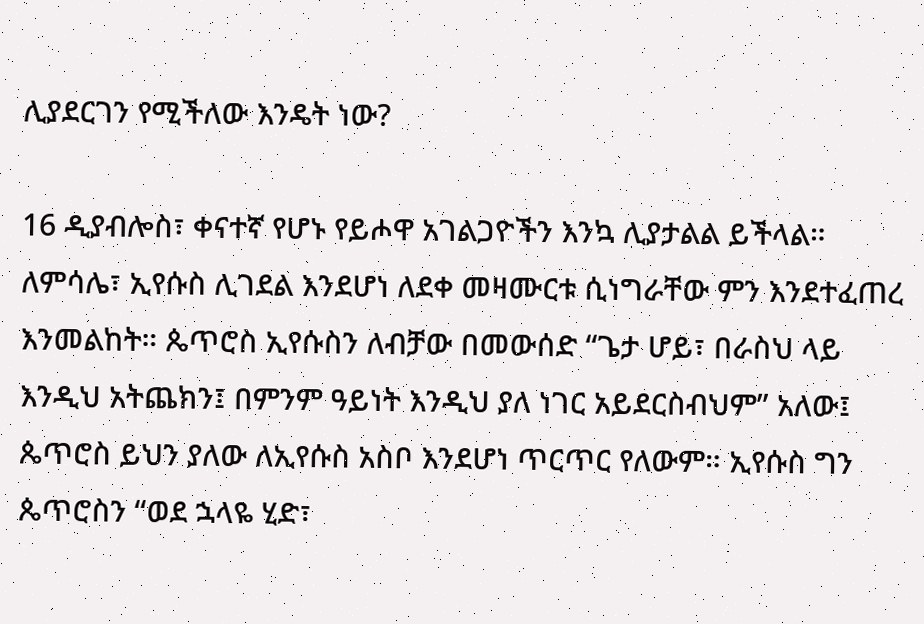ሊያደርገን የሚችለው እንዴት ነው?

16 ዲያብሎስ፣ ቀናተኛ የሆኑ የይሖዋ አገልጋዮችን እንኳ ሊያታልል ይችላል። ለምሳሌ፣ ኢየሱስ ሊገደል እንደሆነ ለደቀ መዛሙርቱ ሲነግራቸው ምን እንደተፈጠረ እንመልከት። ጴጥሮስ ኢየሱስን ለብቻው በመውሰድ “ጌታ ሆይ፣ በራስህ ላይ እንዲህ አትጨክን፤ በምንም ዓይነት እንዲህ ያለ ነገር አይደርስብህም” አለው፤ ጴጥሮስ ይህን ያለው ለኢየሱስ አስቦ እንደሆነ ጥርጥር የለውም። ኢየሱስ ግን ጴጥሮስን “ወደ ኋላዬ ሂድ፣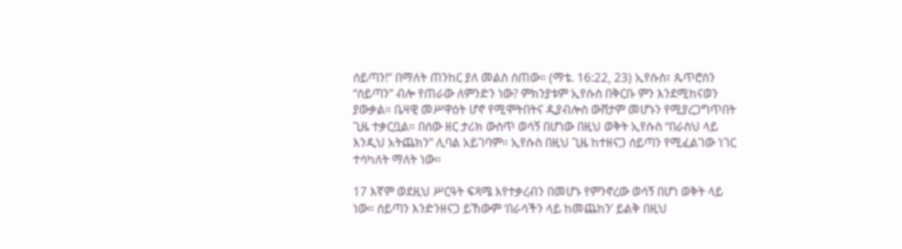ሰይጣን!” በማለት ጠንከር ያለ መልስ ሰጠው። (ማቴ. 16:22, 23) ኢየሱስ፣ ጴጥሮስን “ሰይጣን” ብሎ የጠራው ለምንድን ነው? ምክንያቱም ኢየሱስ በቅርቡ ምን እንደሚከናወን ያውቃል። ቤዛዊ መሥዋዕት ሆኖ የሚሞትበትና ዲያብሎስ ውሸታም መሆኑን የሚያረጋግጥበት ጊዜ ተቃርቧል። በሰው ዘር ታሪክ ውስጥ ወሳኝ በሆነው በዚህ ወቅት ኢየሱስ “በራስህ ላይ እንዲህ አትጨክን” ሊባል አይገባም። ኢየሱስ በዚህ ጊዜ ከተዘናጋ ሰይጣን የሚፈልገው ነገር ተሳካለት ማለት ነው።

17 እኛም ወደዚህ ሥርዓት ፍጻሜ እየተቃረብን በመሆኑ የምንኖረው ወሳኝ በሆነ ወቅት ላይ ነው። ሰይጣን እንድንዘናጋ ይኸውም ‘በራሳችን ላይ ከመጨከን’ ይልቅ በዚህ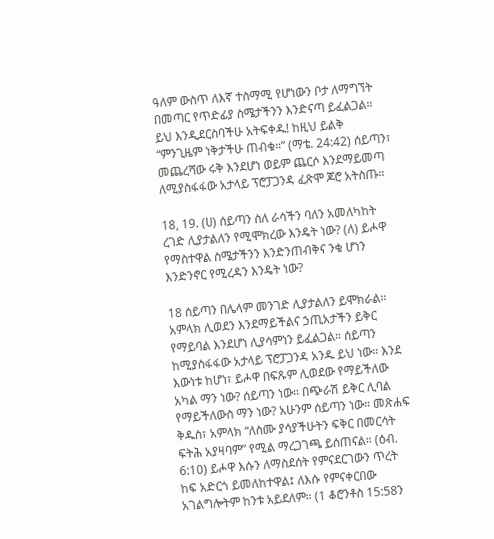ዓለም ውስጥ ለእኛ ተስማሚ የሆነውን ቦታ ለማግኘት በመጣር የጥድፊያ ስሜታችንን እንድናጣ ይፈልጋል። ይህ እንዲደርስባችሁ አትፍቀዱ! ከዚህ ይልቅ “ምንጊዜም ነቅታችሁ ጠብቁ።” (ማቴ. 24:42) ሰይጣን፣ መጨረሻው ሩቅ እንደሆነ ወይም ጨርሶ እንደማይመጣ ለሚያስፋፋው አታላይ ፕሮፓጋንዳ ፈጽሞ ጆሮ አትስጡ።

18, 19. (ሀ) ሰይጣን ስለ ራሳችን ባለን አመለካከት ረገድ ሊያታልለን የሚሞክረው እንዴት ነው? (ለ) ይሖዋ የማስተዋል ስሜታችንን እንድንጠብቅና ንቁ ሆነን እንድንኖር የሚረዳን እንዴት ነው?

18 ሰይጣን በሌላም መንገድ ሊያታልለን ይሞክራል። አምላክ ሊወደን እንደማይችልና ኃጢአታችን ይቅር የማይባል እንደሆነ ሊያሳምነን ይፈልጋል። ሰይጣን ከሚያስፋፋው አታላይ ፕሮፓጋንዳ አንዱ ይህ ነው። እንደ እውነቱ ከሆነ፣ ይሖዋ በፍጹም ሊወደው የማይችለው አካል ማን ነው? ሰይጣን ነው። በጭራሽ ይቅር ሊባል የማይችለውስ ማን ነው? አሁንም ሰይጣን ነው። መጽሐፍ ቅዱስ፣ አምላክ “ለስሙ ያሳያችሁትን ፍቅር በመርሳት ፍትሕ አያዛባም” የሚል ማረጋገጫ ይሰጠናል። (ዕብ. 6:10) ይሖዋ እሱን ለማስደሰት የምናደርገውን ጥረት ከፍ አድርጎ ይመለከተዋል፤ ለእሱ የምናቀርበው አገልግሎትም ከንቱ አይደለም። (1 ቆሮንቶስ 15:58ን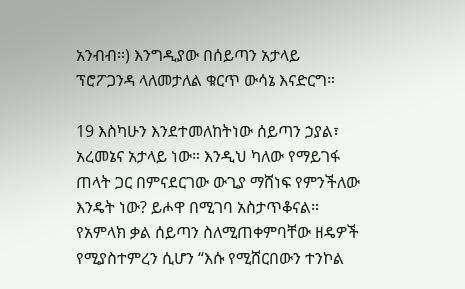አንብብ።) እንግዲያው በሰይጣን አታላይ ፕሮፖጋንዳ ላለመታለል ቁርጥ ውሳኔ እናድርግ።

19 እስካሁን እንደተመለከትነው ሰይጣን ኃያል፣ አረመኔና አታላይ ነው። እንዲህ ካለው የማይገፋ ጠላት ጋር በምናደርገው ውጊያ ማሸነፍ የምንችለው እንዴት ነው? ይሖዋ በሚገባ አስታጥቆናል። የአምላክ ቃል ሰይጣን ስለሚጠቀምባቸው ዘዴዎች የሚያስተምረን ሲሆን “እሱ የሚሸርበውን ተንኮል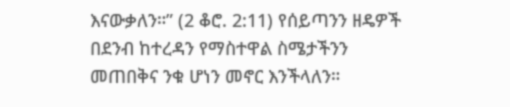እናውቃለን።” (2 ቆሮ. 2:11) የሰይጣንን ዘዴዎች በደንብ ከተረዳን የማስተዋል ስሜታችንን መጠበቅና ንቁ ሆነን መኖር እንችላለን።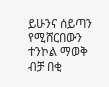ይሁንና ሰይጣን የሚሸርበውን ተንኮል ማወቅ ብቻ በቂ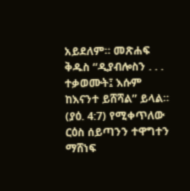አይደለም። መጽሐፍ ቅዱስ “ዲያብሎስን . . . ተቃወሙት፤ እሱም ከእናንተ ይሸሻል” ይላል። (ያዕ. 4:7) የሚቀጥለው ርዕስ ሰይጣንን ተዋግተን ማሸነፍ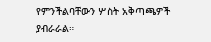የምንችልባቸውን ሦስት አቅጣጫዎች ያብራራል።